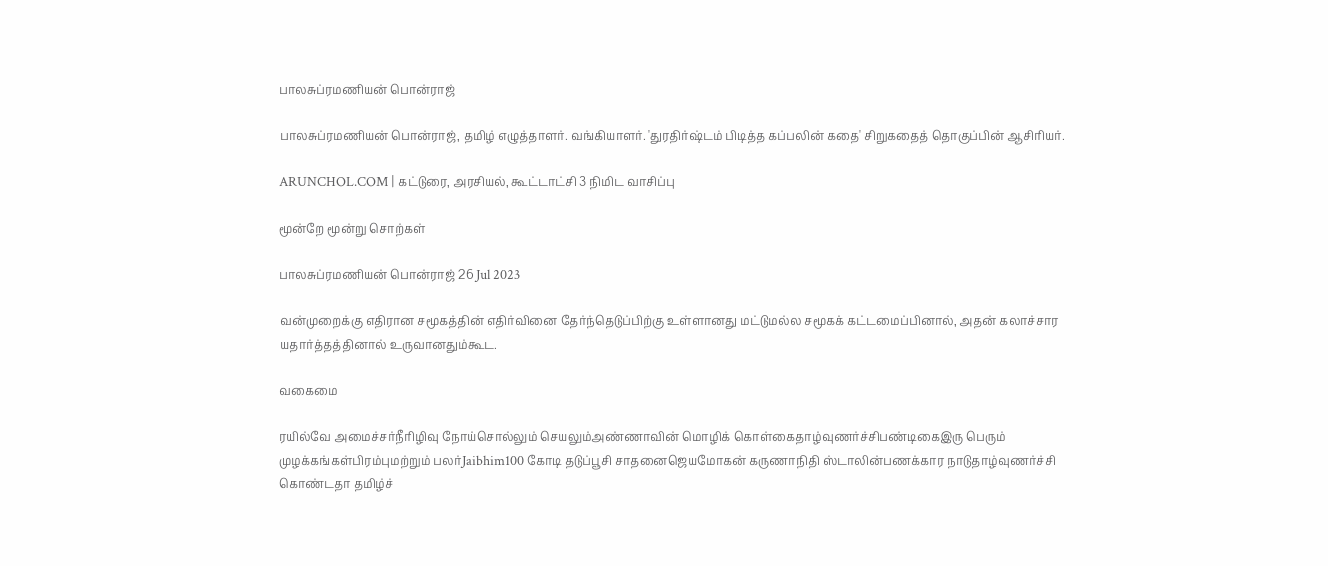பாலசுப்ரமணியன் பொன்ராஜ்

பாலசுப்ரமணியன் பொன்ராஜ், தமிழ் எழுத்தாளர். வங்கியாளர். 'துரதிர்ஷ்டம் பிடித்த கப்பலின் கதை' சிறுகதைத் தொகுப்பின் ஆசிரியர்.

ARUNCHOL.COM | கட்டுரை, அரசியல், கூட்டாட்சி 3 நிமிட வாசிப்பு

மூன்றே மூன்று சொற்கள்

பாலசுப்ரமணியன் பொன்ராஜ் 26 Jul 2023

வன்முறைக்கு எதிரான சமூகத்தின் எதிர்வினை தேர்ந்தெடுப்பிற்கு உள்ளானது மட்டுமல்ல சமூகக் கட்டமைப்பினால், அதன் கலாச்சார யதார்த்தத்தினால் உருவானதும்கூட.

வகைமை

ரயில்வே அமைச்சர்நீரிழிவு நோய்சொல்லும் செயலும்அண்ணாவின் மொழிக் கொள்கைதாழ்வுணர்ச்சிபண்டிகைஇரு பெரும் முழக்கங்கள்பிரம்புமற்றும் பலர்Jaibhim100 கோடி தடுப்பூசி சாதனைஜெயமோகன் கருணாநிதி ஸ்டாலின்பணக்கார நாடுதாழ்வுணர்ச்சி கொண்டதா தமிழ்ச்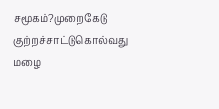சமூகம்?முறைகேடு குற்றச்சாட்டுகொல்வது மழை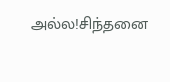அல்ல!சிந்தனை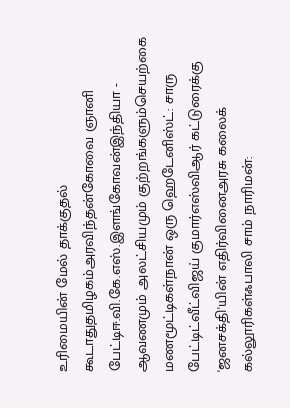உரிமையின் மேல் தாக்குதல் கூடாதுதமிழகம்அரவிந்தன்கோவை ஞானி பேட்டிஈ.வி.கே.எஸ்.இளங்கோவன்இந்தியா - ஆவணமும் அலட்சியமும் குற்றங்களும்செயற்கை மணமூட்டிகள்நான் ஒரு ஹெடேனிஸ்ட்: சாரு பேட்டிட்வீட்விஜய் குமார்எஸ்விஆர் கட்டுரைக்கு 'ஜனசக்தி'யின் எதிர்வினைஅரசு கலைக் கல்லூரிகள்ஃபாலி சாம் நாரிமன்: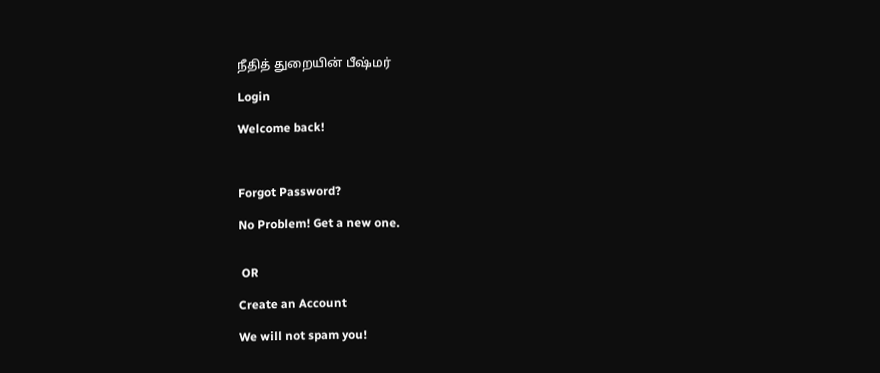நீதித் துறையின் பீஷ்மர்

Login

Welcome back!



Forgot Password?

No Problem! Get a new one.


 OR

Create an Account

We will not spam you!